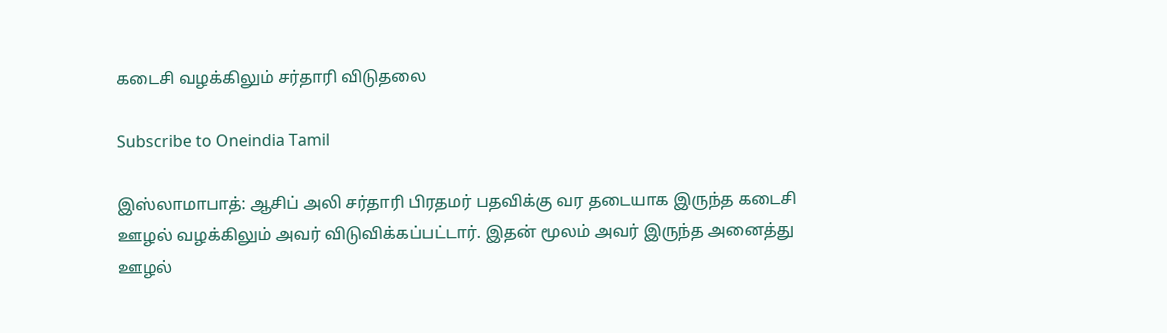கடைசி வழக்கிலும் சர்தாரி விடுதலை

Subscribe to Oneindia Tamil

இஸ்லாமாபாத்: ஆசிப் அலி சர்தாரி பிரதமர் பதவிக்கு வர தடையாக இருந்த கடைசி ஊழல் வழக்கிலும் அவர் விடுவிக்கப்பட்டார். இதன் மூலம் அவர் இருந்த அனைத்து ஊழல்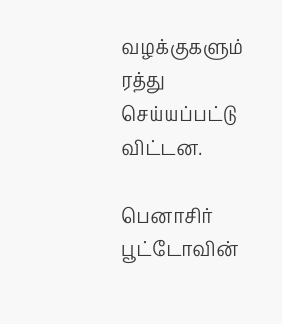வழக்குகளும் ரத்து செய்யப்பட்டு விட்டன.

பெனாசிர் பூட்டோவின்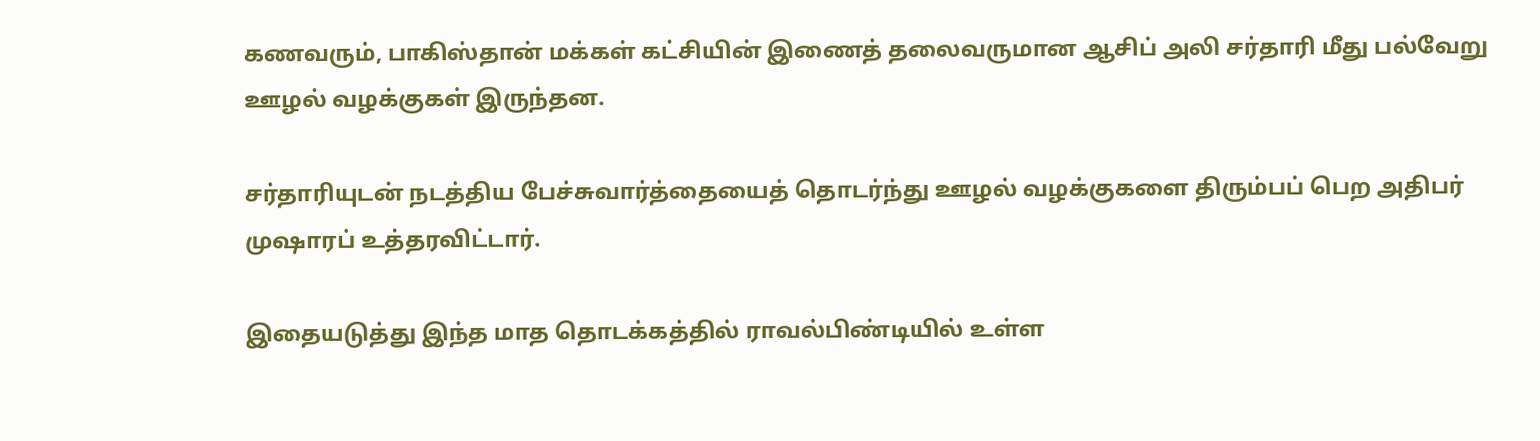கணவரும், பாகிஸ்தான் மக்கள் கட்சியின் இணைத் தலைவருமான ஆசிப் அலி சர்தாரி மீது பல்வேறு ஊழல் வழக்குகள் இருந்தன.

சர்தாரியுடன் நடத்திய பேச்சுவார்த்தையைத் தொடர்ந்து ஊழல் வழக்குகளை திரும்பப் பெற அதிபர் முஷாரப் உத்தரவிட்டார்.

இதையடுத்து இந்த மாத தொடக்கத்தில் ராவல்பிண்டியில் உள்ள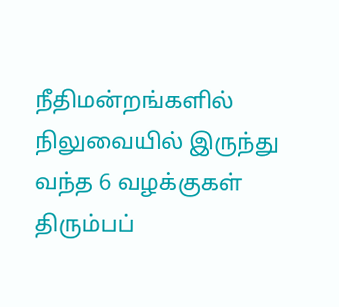நீதிமன்றங்களில் நிலுவையில் இருந்து வந்த 6 வழக்குகள் திரும்பப்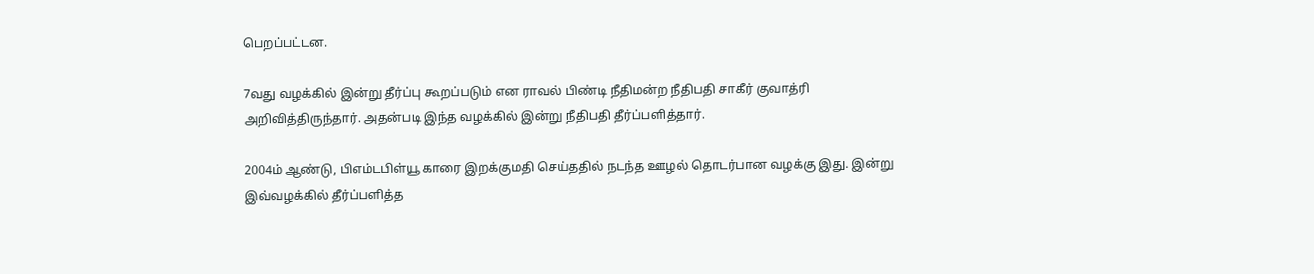பெறப்பட்டன.

7வது வழக்கில் இன்று தீர்ப்பு கூறப்படும் என ராவல் பிண்டி நீதிமன்ற நீதிபதி சாகீர் குவாத்ரி அறிவித்திருந்தார். அதன்படி இந்த வழக்கில் இன்று நீதிபதி தீர்ப்பளித்தார்.

2004ம் ஆண்டு, பிஎம்டபிள்யூ காரை இறக்குமதி செய்ததில் நடந்த ஊழல் தொடர்பான வழக்கு இது. இன்று இவ்வழக்கில் தீர்ப்பளித்த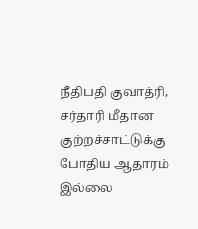நீதிபதி குவாத்ரி, சர்தாரி மீதான குற்றச்சாட்டுக்கு போதிய ஆதாரம் இல்லை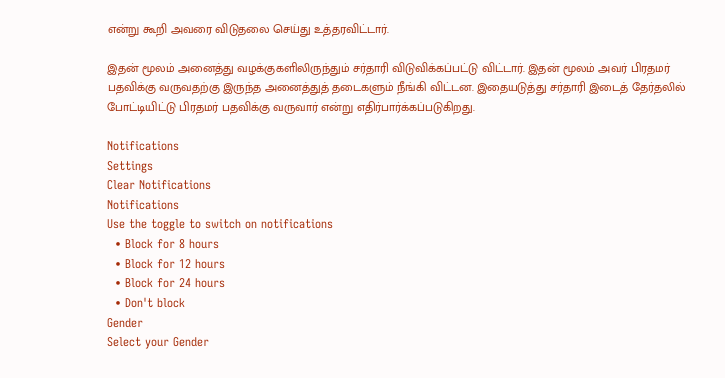என்று கூறி அவரை விடுதலை செய்து உத்தரவிட்டார்.

இதன் மூலம் அனைத்து வழக்குகளிலிருந்தும் சர்தாரி விடுவிக்கப்பட்டு விட்டார். இதன் மூலம் அவர் பிரதமர் பதவிக்கு வருவதற்கு இருந்த அனைத்துத் தடைகளும் நீங்கி விட்டன. இதையடுத்து சர்தாரி இடைத் தேர்தலில் போட்டியிட்டு பிரதமர் பதவிக்கு வருவார் என்று எதிர்பார்க்கப்படுகிறது.

Notifications
Settings
Clear Notifications
Notifications
Use the toggle to switch on notifications
  • Block for 8 hours
  • Block for 12 hours
  • Block for 24 hours
  • Don't block
Gender
Select your Gender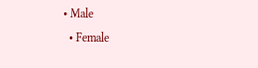• Male
  • Female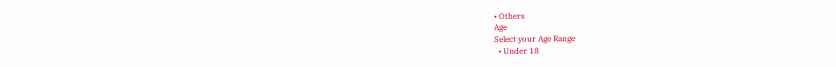• Others
Age
Select your Age Range
  • Under 18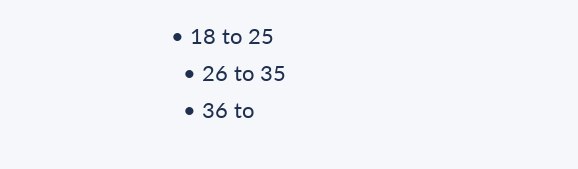• 18 to 25
  • 26 to 35
  • 36 to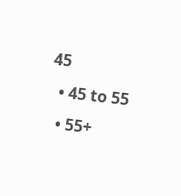45
  • 45 to 55
  • 55+